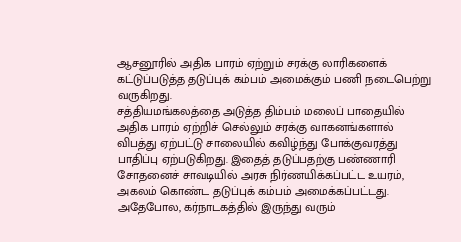ஆசனூரில் அதிக பாரம் ஏற்றும் சரக்கு லாரிகளைக் கட்டுப்படுத்த தடுப்புக் கம்பம் அமைக்கும் பணி நடைபெற்று வருகிறது.
சத்தியமங்கலத்தை அடுத்த திம்பம் மலைப் பாதையில் அதிக பாரம் ஏற்றிச் செல்லும் சரக்கு வாகனங்களால் விபத்து ஏற்பட்டு சாலையில் கவிழ்ந்து போக்குவரத்து பாதிப்பு ஏற்படுகிறது. இதைத் தடுப்பதற்கு பண்ணாரி சோதனைச் சாவடியில் அரசு நிர்ணயிக்கப்பட்ட உயரம், அகலம் கொண்ட தடுப்புக் கம்பம் அமைக்கப்பட்டது.
அதேபோல, கர்நாடகத்தில் இருந்து வரும்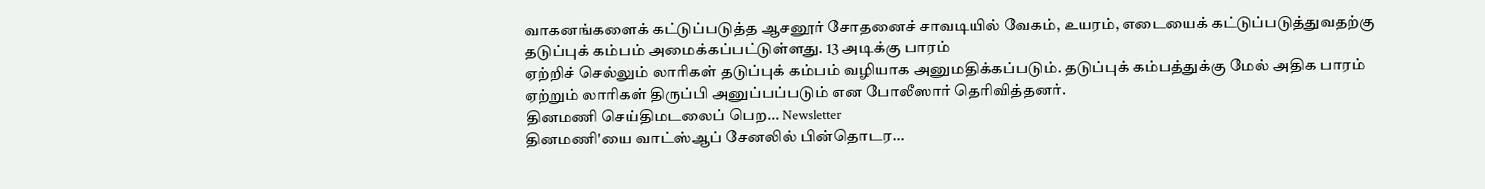வாகனங்களைக் கட்டுப்படுத்த ஆசனூர் சோதனைச் சாவடியில் வேகம், உயரம், எடையைக் கட்டுப்படுத்துவதற்கு தடுப்புக் கம்பம் அமைக்கப்பட்டுள்ளது. 13 அடிக்கு பாரம்
ஏற்றிச் செல்லும் லாரிகள் தடுப்புக் கம்பம் வழியாக அனுமதிக்கப்படும். தடுப்புக் கம்பத்துக்கு மேல் அதிக பாரம் ஏற்றும் லாரிகள் திருப்பி அனுப்பப்படும் என போலீஸார் தெரிவித்தனர்.
தினமணி செய்திமடலைப் பெற... Newsletter
தினமணி'யை வாட்ஸ்ஆப் சேனலில் பின்தொடர...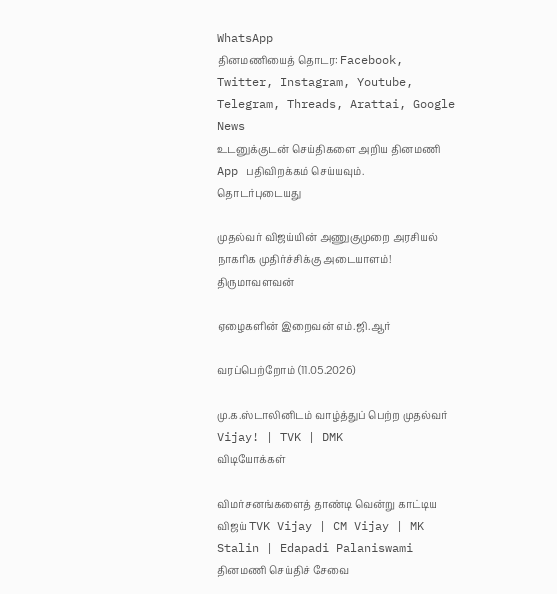WhatsApp
தினமணியைத் தொடர: Facebook, Twitter, Instagram, Youtube, Telegram, Threads, Arattai, Google News
உடனுக்குடன் செய்திகளை அறிய தினமணி App பதிவிறக்கம் செய்யவும்.
தொடர்புடையது

முதல்வர் விஜய்யின் அணுகுமுறை அரசியல் நாகரிக முதிர்ச்சிக்கு அடையாளம்! திருமாவளவன்

ஏழைகளின் இறைவன் எம்.ஜி.ஆர்

வரப்பெற்றோம் (11.05.2026)

மு.க.ஸ்டாலினிடம் வாழ்த்துப் பெற்ற முதல்வர் Vijay! | TVK | DMK
விடியோக்கள்

விமர்சனங்களைத் தாண்டி வென்று காட்டிய விஜய் TVK Vijay | CM Vijay | MK Stalin | Edapadi Palaniswami
தினமணி செய்திச் சேவை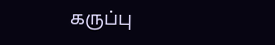கருப்பு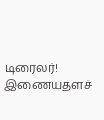டிரைலர்!
இணையதளச்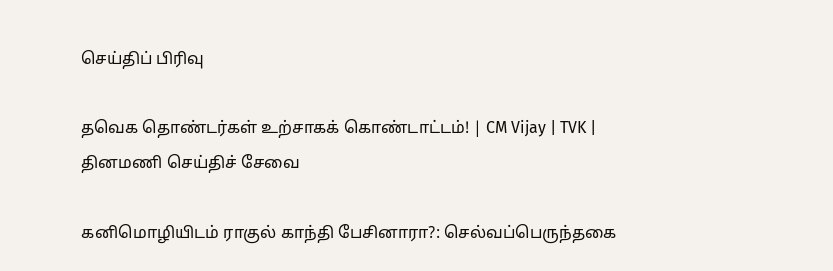செய்திப் பிரிவு

தவெக தொண்டர்கள் உற்சாகக் கொண்டாட்டம்! | CM Vijay | TVK |
தினமணி செய்திச் சேவை

கனிமொழியிடம் ராகுல் காந்தி பேசினாரா?: செல்வப்பெருந்தகை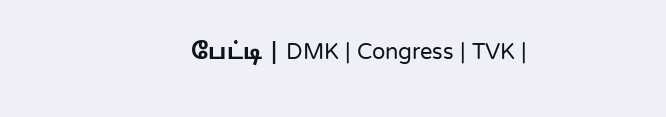பேட்டி | DMK | Congress | TVK |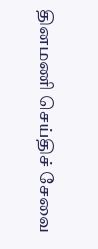தினமணி செய்திச் சேவை